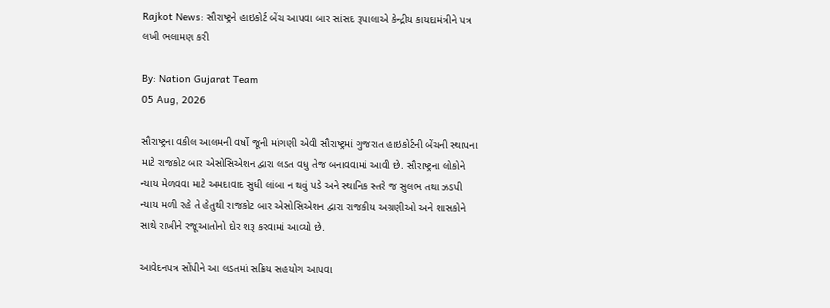Rajkot News: સૌરાષ્ટ્રને હાઇકોર્ટ બેંચ આપવા બાર સાંસદ રૂપાલાએ કેન્દ્રીય કાયદામંત્રીને પત્ર લખી ભલામણ કરી

By: Nation Gujarat Team
05 Aug, 2026

સૌરાષ્ટ્રના વકીલ આલમની વર્ષો જૂની માંગણી એવી સૌરાષ્ટ્રમાં ગુજરાત હાઇકોર્ટની બેંચની સ્થાપના માટે રાજકોટ બાર એસોસિએશન દ્વારા લડત વધુ તેજ બનાવવામાં આવી છે. સૌરાષ્ટ્રના લોકોને ન્યાય મેળવવા માટે અમદાવાદ સુધી લાંબા ન થવું પડે અને સ્થાનિક સ્તરે જ સુલભ તથા ઝડપી ન્યાય મળી રહે તે હેતુથી રાજકોટ બાર એસોસિએશન દ્વારા રાજકીય અગ્રણીઓ અને શાસકોને સાથે રાખીને રજૂઆતોનો દોર શરૂ કરવામાં આવ્યો છે.

આવેદનપત્ર સોંપીને આ લડતમાં સક્રિય સહયોગ આપવા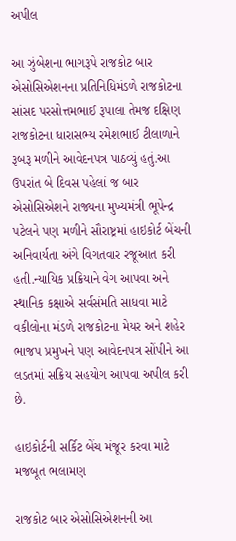અપીલ

આ ઝુંબેશના ભાગરૂપે રાજકોટ બાર એસોસિએશનના પ્રતિનિધિમંડળે રાજકોટના સાંસદ પરસોત્તમભાઈ રૂપાલા તેમજ દક્ષિણ રાજકોટના ધારાસભ્ય રમેશભાઈ ટીલાળાને રૂબરૂ મળીને આવેદનપત્ર પાઠવ્યું હતું.આ ઉપરાંત બે દિવસ પહેલાં જ બાર એસોસિએશને રાજ્યના મુખ્યમંત્રી ભૂપેન્દ્ર પટેલને પણ મળીને સૌરાષ્ટ્રમાં હાઇકોર્ટ બેંચની અનિવાર્યતા અંગે વિગતવાર રજૂઆત કરી હતી.ન્યાયિક પ્રક્રિયાને વેગ આપવા અને સ્થાનિક કક્ષાએ સર્વસંમતિ સાધવા માટે વકીલોના મંડળે રાજકોટના મેયર અને શહેર ભાજપ પ્રમુખને પણ આવેદનપત્ર સોંપીને આ લડતમાં સક્રિય સહયોગ આપવા અપીલ કરી છે.

હાઇકોર્ટની સર્કિટ બેંચ મંજૂર કરવા માટે મજબૂત ભલામણ

રાજકોટ બાર એસોસિએશનની આ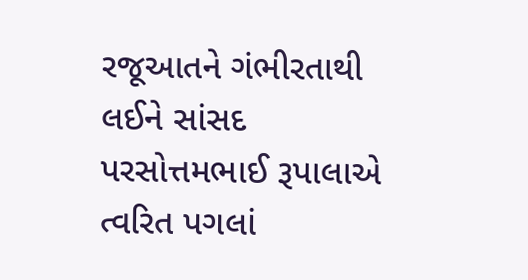રજૂઆતને ગંભીરતાથી લઈને સાંસદ પરસોત્તમભાઈ રૂપાલાએ ત્વરિત પગલાં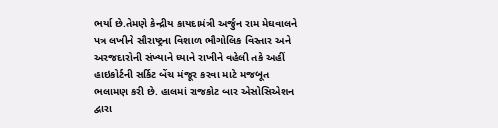ભર્યા છે.તેમણે કેન્દ્રીય કાયદામંત્રી અર્જુન રામ મેઘવાલને પત્ર લખીને સૌરાષ્ટ્રના વિશાળ ભૌગોલિક વિસ્તાર અને અરજદારોની સંખ્યાને ધ્યાને રાખીને વહેલી તકે અહીં હાઇકોર્ટની સર્કિટ બેંચ મંજૂર કરવા માટે મજબૂત ભલામણ કરી છે. હાલમાં રાજકોટ બાર એસોસિએશન દ્વારા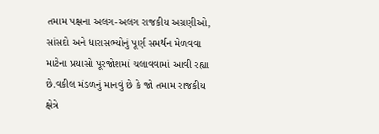તમામ પક્ષના અલગ-અલગ રાજકીય અગ્રણીઓ, સાંસદો અને ધારાસભ્યોનું પૂર્ણ સમર્થન મેળવવા માટેના પ્રયાસો પૂરજોશમાં ચલાવવામાં આવી રહ્યા છે.વકીલ મંડળનું માનવું છે કે જો તમામ રાજકીય ક્ષેત્રે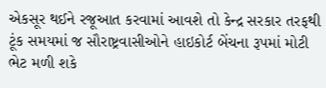એકસૂર થઈને રજૂઆત કરવામાં આવશે તો કેન્દ્ર સરકાર તરફથી ટૂંક સમયમાં જ સૌરાષ્ટ્રવાસીઓને હાઇકોર્ટ બેંચના રૂપમાં મોટી ભેટ મળી શકે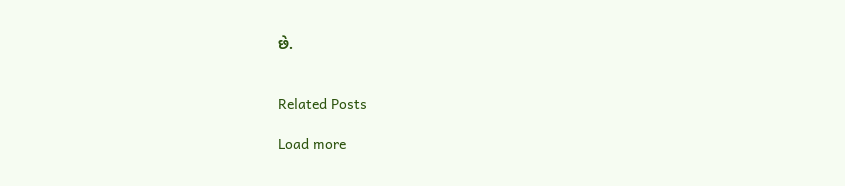છે.


Related Posts

Load more